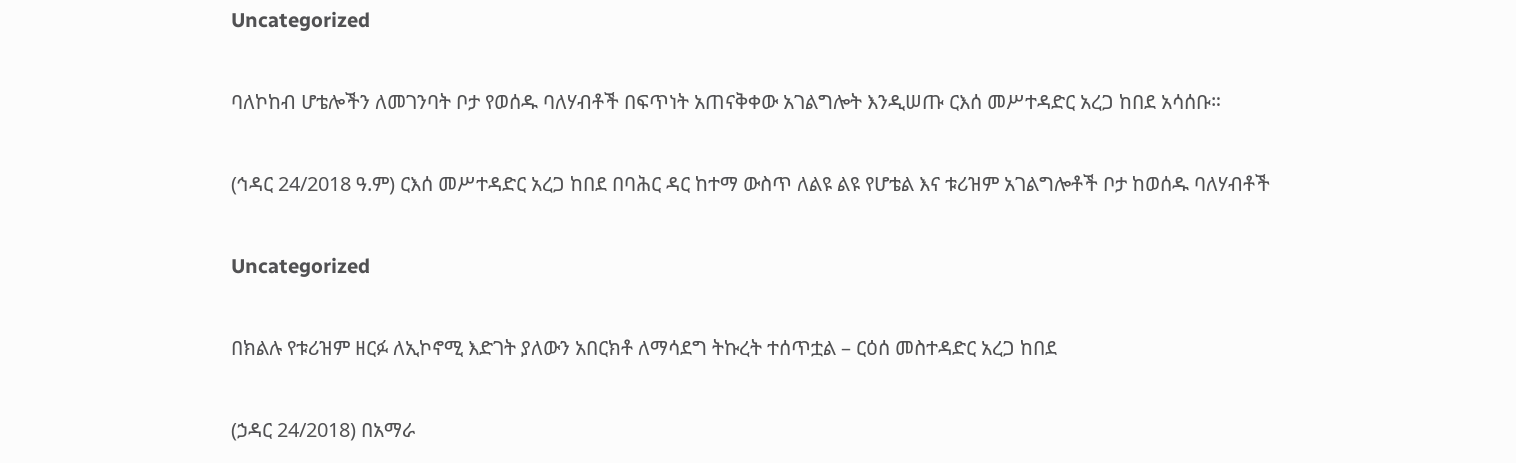Uncategorized

ባለኮከብ ሆቴሎችን ለመገንባት ቦታ የወሰዱ ባለሃብቶች በፍጥነት አጠናቅቀው አገልግሎት እንዲሠጡ ርእሰ መሥተዳድር አረጋ ከበደ አሳሰቡ።

(ኅዳር 24/2018 ዓ.ም) ርእሰ መሥተዳድር አረጋ ከበደ በባሕር ዳር ከተማ ውስጥ ለልዩ ልዩ የሆቴል እና ቱሪዝም አገልግሎቶች ቦታ ከወሰዱ ባለሃብቶች

Uncategorized

በክልሉ የቱሪዝም ዘርፉ ለኢኮኖሚ እድገት ያለውን አበርክቶ ለማሳደግ ትኩረት ተሰጥቷል – ርዕሰ መስተዳድር አረጋ ከበደ

(ኃዳር 24/2018) በአማራ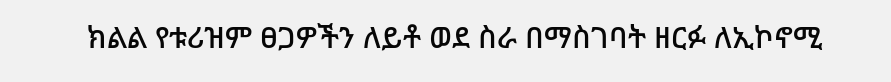ክልል የቱሪዝም ፀጋዎችን ለይቶ ወደ ስራ በማስገባት ዘርፉ ለኢኮኖሚ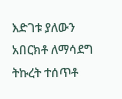እድገቱ ያለውን አበርክቶ ለማሳደግ ትኩረት ተሰጥቶ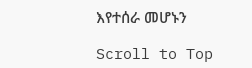እየተሰራ መሆኑን

Scroll to Top